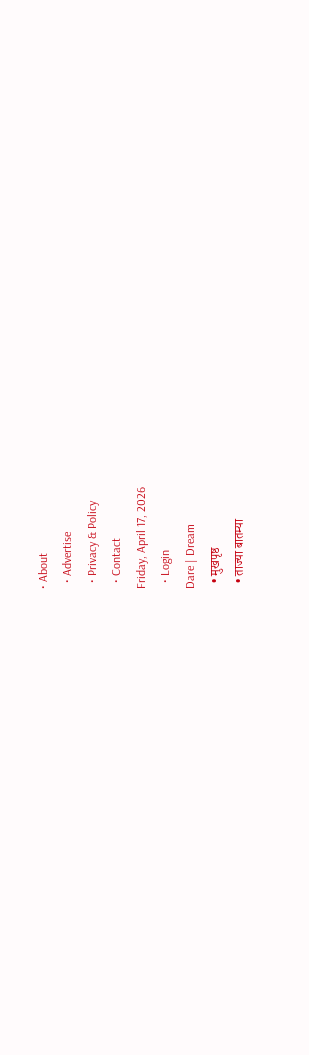• About
  • Advertise
  • Privacy & Policy
  • Contact
Friday, April 17, 2026
  • Login
Dare | Dream
  • मुखपृष्ठ
  • ताज्या बातम्या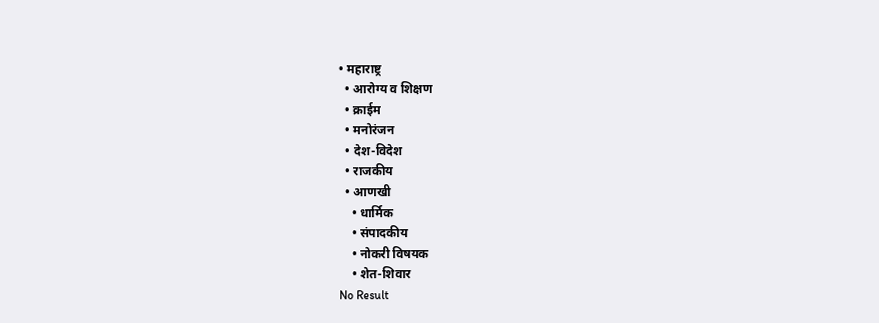• महाराष्ट्र
  • आरोग्य व शिक्षण
  • क्राईम
  • मनोरंजन
  • देश-विदेश
  • राजकीय
  • आणखी
    • धार्मिक
    • संपादकीय
    • नोकरी विषयक
    • शेत-शिवार
No Result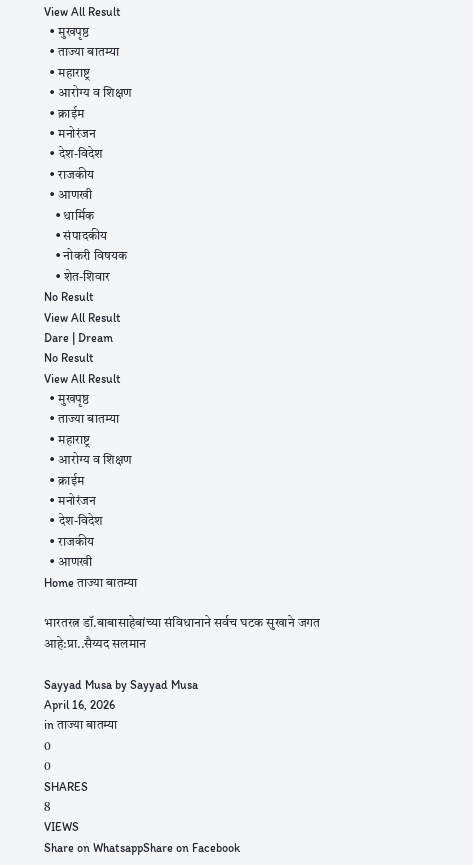View All Result
  • मुखपृष्ठ
  • ताज्या बातम्या
  • महाराष्ट्र
  • आरोग्य व शिक्षण
  • क्राईम
  • मनोरंजन
  • देश-विदेश
  • राजकीय
  • आणखी
    • धार्मिक
    • संपादकीय
    • नोकरी विषयक
    • शेत-शिवार
No Result
View All Result
Dare | Dream
No Result
View All Result
  • मुखपृष्ठ
  • ताज्या बातम्या
  • महाराष्ट्र
  • आरोग्य व शिक्षण
  • क्राईम
  • मनोरंजन
  • देश-विदेश
  • राजकीय
  • आणखी
Home ताज्या बातम्या

भारतरत्न डॉ.बाबासाहेबांच्या संविधानाने सर्वच घटक सुखाने जगत आहे:प्रा..सैय्यद सलमान

Sayyad Musa by Sayyad Musa
April 16, 2026
in ताज्या बातम्या
0
0
SHARES
8
VIEWS
Share on WhatsappShare on Facebook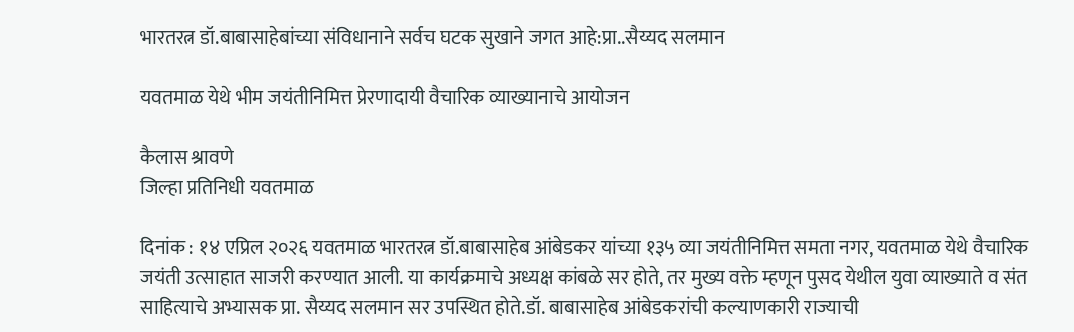भारतरत्न डॉ.बाबासाहेबांच्या संविधानाने सर्वच घटक सुखाने जगत आहे:प्रा..सैय्यद सलमान

यवतमाळ येथे भीम जयंतीनिमित्त प्रेरणादायी वैचारिक व्याख्यानाचे आयोजन

कैलास श्रावणे
जिल्हा प्रतिनिधी यवतमाळ

दिनांक : १४ एप्रिल २०२६ यवतमाळ भारतरत्न डॉ.बाबासाहेब आंबेडकर यांच्या १३५ व्या जयंतीनिमित्त समता नगर, यवतमाळ येथे वैचारिक जयंती उत्साहात साजरी करण्यात आली. या कार्यक्रमाचे अध्यक्ष कांबळे सर होते, तर मुख्य वक्ते म्हणून पुसद येथील युवा व्याख्याते व संत साहित्याचे अभ्यासक प्रा. सैय्यद सलमान सर उपस्थित होते.डॉ. बाबासाहेब आंबेडकरांची कल्याणकारी राज्याची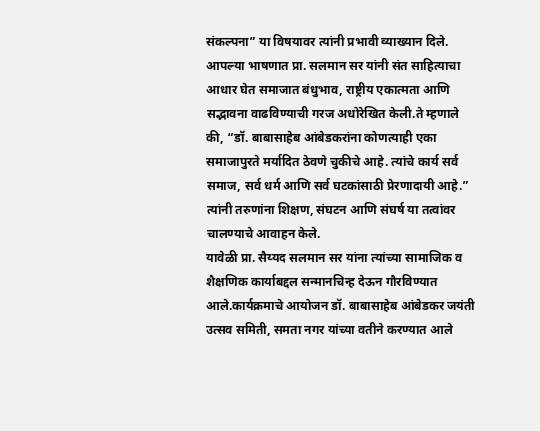संकल्पना” या विषयावर त्यांनी प्रभावी व्याख्यान दिले. आपल्या भाषणात प्रा. सलमान सर यांनी संत साहित्याचा आधार घेत समाजात बंधुभाव, राष्ट्रीय एकात्मता आणि सद्भावना वाढविण्याची गरज अधोरेखित केली.ते म्हणाले की, “डॉ. बाबासाहेब आंबेडकरांना कोणत्याही एका समाजापुरते मर्यादित ठेवणे चुकीचे आहे. त्यांचे कार्य सर्व समाज, सर्व धर्म आणि सर्व घटकांसाठी प्रेरणादायी आहे.” त्यांनी तरुणांना शिक्षण, संघटन आणि संघर्ष या तत्वांवर चालण्याचे आवाहन केले.
यावेळी प्रा. सैय्यद सलमान सर यांना त्यांच्या सामाजिक व शैक्षणिक कार्याबद्दल सन्मानचिन्ह देऊन गौरविण्यात आले.कार्यक्रमाचे आयोजन डॉ. बाबासाहेब आंबेडकर जयंती उत्सव समिती, समता नगर यांच्या वतीने करण्यात आले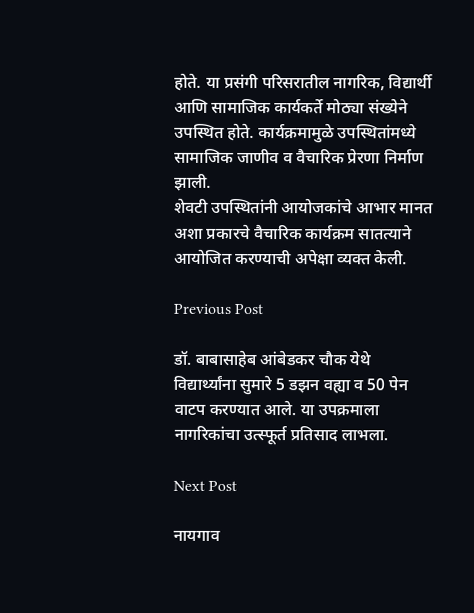होते. या प्रसंगी परिसरातील नागरिक, विद्यार्थी आणि सामाजिक कार्यकर्ते मोठ्या संख्येने उपस्थित होते. कार्यक्रमामुळे उपस्थितांमध्ये सामाजिक जाणीव व वैचारिक प्रेरणा निर्माण झाली.
शेवटी उपस्थितांनी आयोजकांचे आभार मानत अशा प्रकारचे वैचारिक कार्यक्रम सातत्याने आयोजित करण्याची अपेक्षा व्यक्त केली.

Previous Post

डॉ. बाबासाहेब आंबेडकर चौक येथे विद्यार्थ्यांना सुमारे 5 डझन वह्या व 50 पेन वाटप करण्यात आले. या उपक्रमाला नागरिकांचा उत्स्फूर्त प्रतिसाद लाभला.

Next Post

नायगाव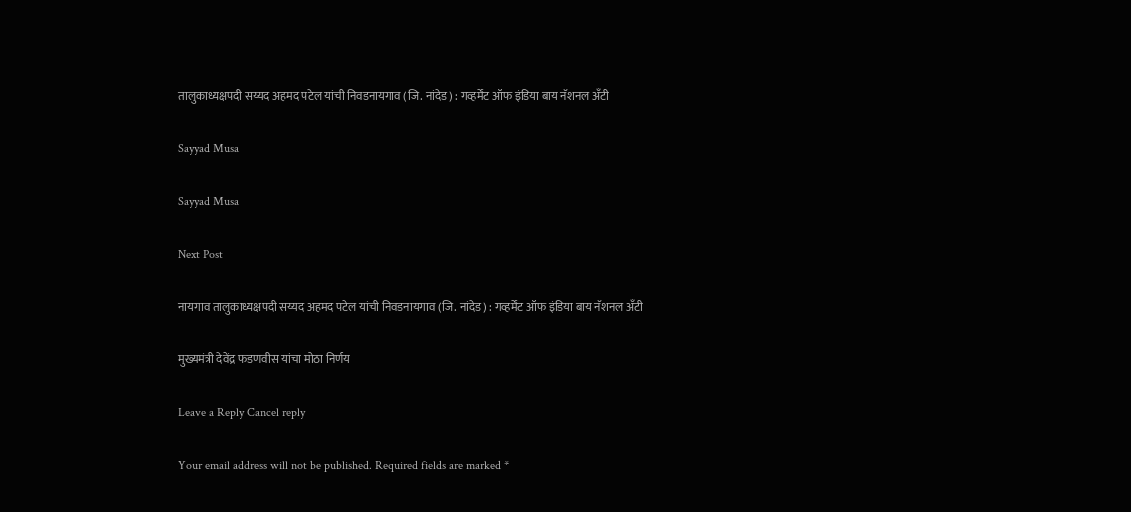तालुकाध्यक्षपदी सय्यद अहमद पटेल यांची निवडनायगाव (जि. नांदेड) : गव्हर्मेंट ऑफ इंडिया बाय नॅशनल अँटी

Sayyad Musa

Sayyad Musa

Next Post

नायगाव तालुकाध्यक्षपदी सय्यद अहमद पटेल यांची निवडनायगाव (जि. नांदेड) : गव्हर्मेंट ऑफ इंडिया बाय नॅशनल अँटी

मुख्यमंत्री देवेंद्र फडणवीस यांचा मोठा निर्णय

Leave a Reply Cancel reply

Your email address will not be published. Required fields are marked *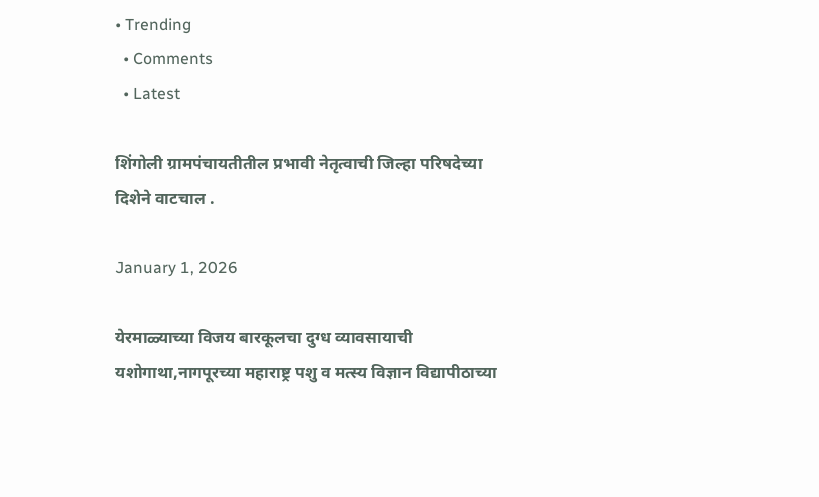• Trending
  • Comments
  • Latest

शिंगोली ग्रामपंचायतीतील प्रभावी नेतृत्वाची जिल्हा परिषदेच्या दिशेने वाटचाल .

January 1, 2026

येरमाळ्याच्या विजय बारकूलचा दुग्ध व्यावसायाची यशोगाथा,नागपूरच्या महाराष्ट्र पशु व मत्स्य विज्ञान विद्यापीठाच्या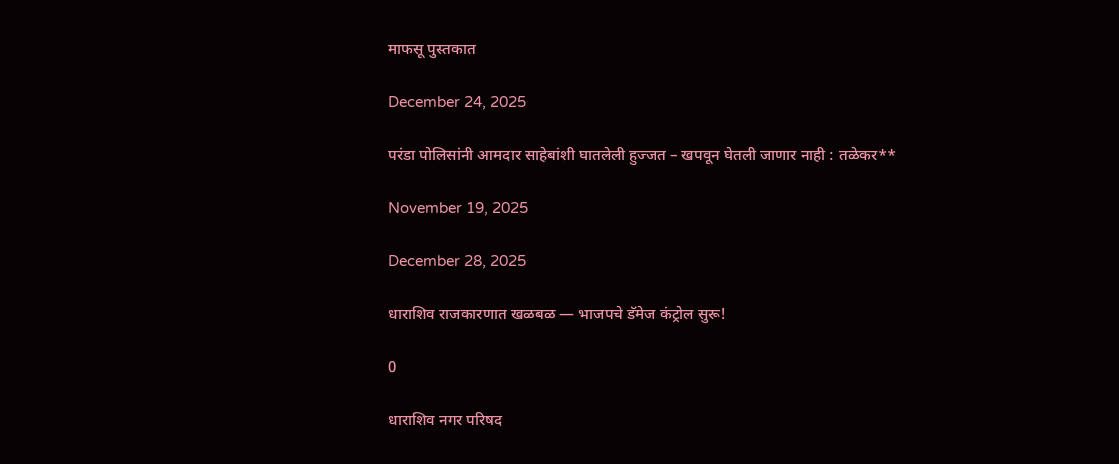माफसू पुस्तकात

December 24, 2025

परंडा पोलिसांनी आमदार साहेबांशी घातलेली हुज्जत – खपवून घेतली जाणार नाही : तळेकर**

November 19, 2025

December 28, 2025

धाराशिव राजकारणात खळबळ — भाजपचे डॅमेज कंट्रोल सुरू!

0

धाराशिव नगर परिषद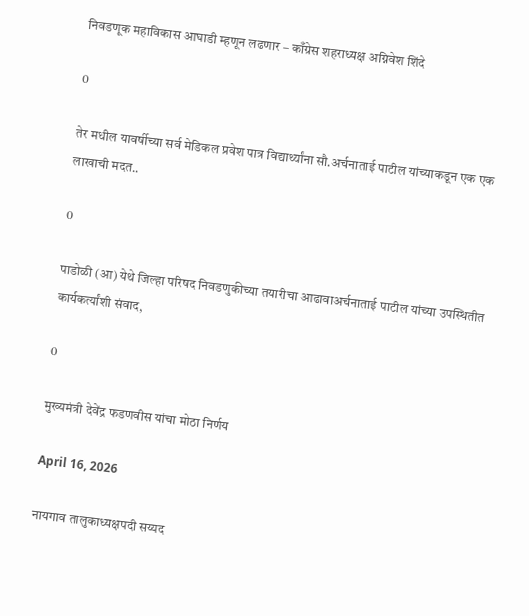निवडणूक महाविकास आघाडी म्हणून लढणार – काँग्रेस शहराध्यक्ष अग्निवेश शिंदे

0

तेर मधील यावर्षीच्या सर्व मेडिकल प्रवेश पात्र विद्यार्थ्यांना सौ.अर्चनाताई पाटील यांच्याकडून एक एक लाखाची मदत..

0

पाडोळी (आ) येथे जिल्हा परिषद निवडणुकीच्या तयारीचा आढावाअर्चनाताई पाटील यांच्या उपस्थितीत कार्यकर्त्यांशी संवाद,

0

मुख्यमंत्री देवेंद्र फडणवीस यांचा मोठा निर्णय

April 16, 2026

नायगाव तालुकाध्यक्षपदी सय्यद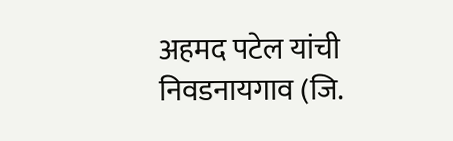अहमद पटेल यांची निवडनायगाव (जि.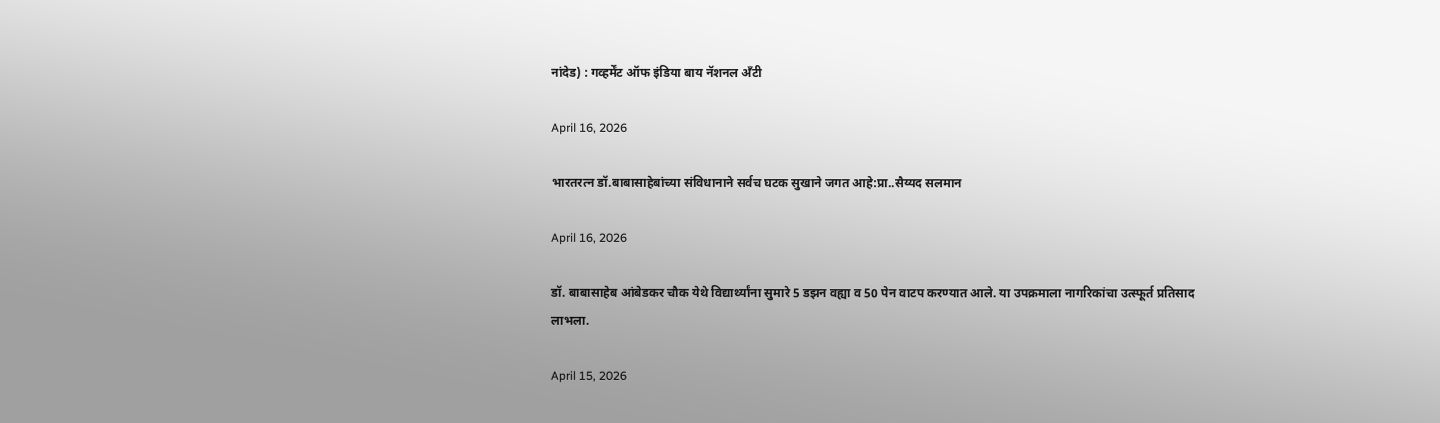नांदेड) : गव्हर्मेंट ऑफ इंडिया बाय नॅशनल अँटी

April 16, 2026

भारतरत्न डॉ.बाबासाहेबांच्या संविधानाने सर्वच घटक सुखाने जगत आहे:प्रा..सैय्यद सलमान

April 16, 2026

डॉ. बाबासाहेब आंबेडकर चौक येथे विद्यार्थ्यांना सुमारे 5 डझन वह्या व 50 पेन वाटप करण्यात आले. या उपक्रमाला नागरिकांचा उत्स्फूर्त प्रतिसाद लाभला.

April 15, 2026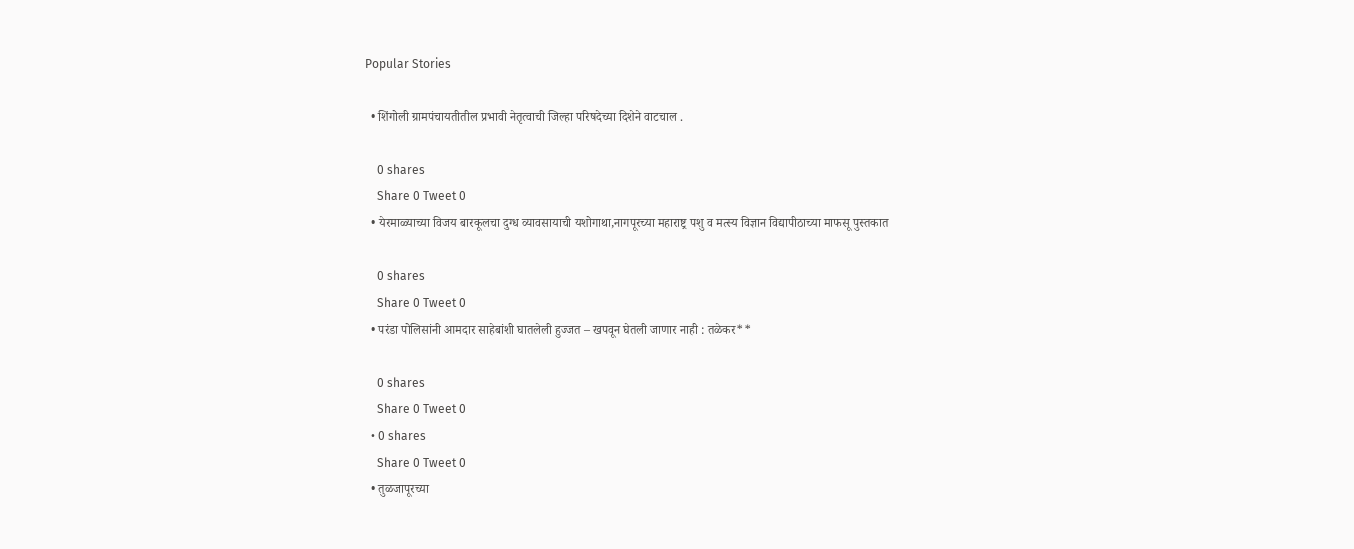Popular Stories

  • शिंगोली ग्रामपंचायतीतील प्रभावी नेतृत्वाची जिल्हा परिषदेच्या दिशेने वाटचाल .

    0 shares
    Share 0 Tweet 0
  • येरमाळ्याच्या विजय बारकूलचा दुग्ध व्यावसायाची यशोगाथा,नागपूरच्या महाराष्ट्र पशु व मत्स्य विज्ञान विद्यापीठाच्या माफसू पुस्तकात

    0 shares
    Share 0 Tweet 0
  • परंडा पोलिसांनी आमदार साहेबांशी घातलेली हुज्जत – खपवून घेतली जाणार नाही : तळेकर**

    0 shares
    Share 0 Tweet 0
  • 0 shares
    Share 0 Tweet 0
  • तुळजापूरच्या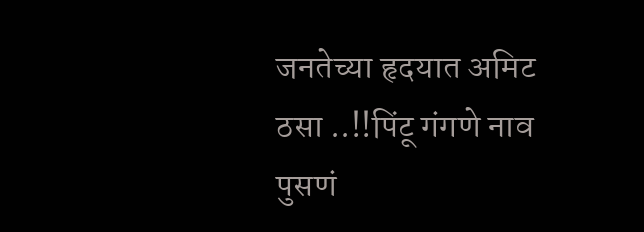जनतेच्या हृदयात अमिट ठसा ..!!पिंटू गंगणे नाव पुसणं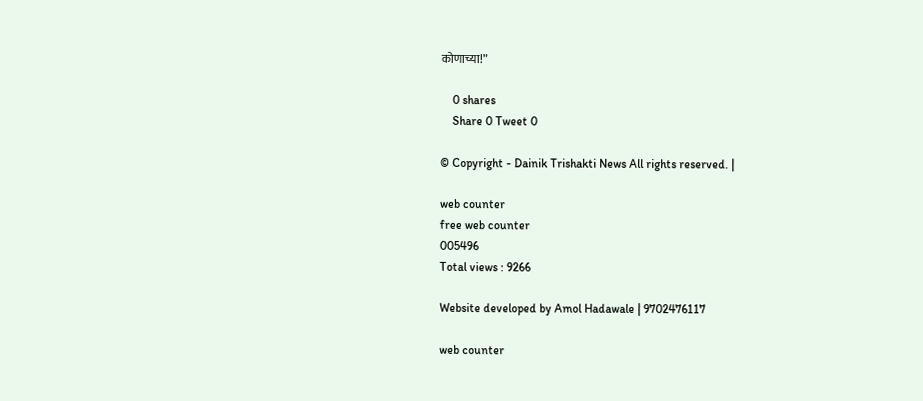कोणाच्या!”

    0 shares
    Share 0 Tweet 0

© Copyright - Dainik Trishakti News All rights reserved. |

web counter
free web counter
005496
Total views : 9266

Website developed by Amol Hadawale | 9702476117

web counter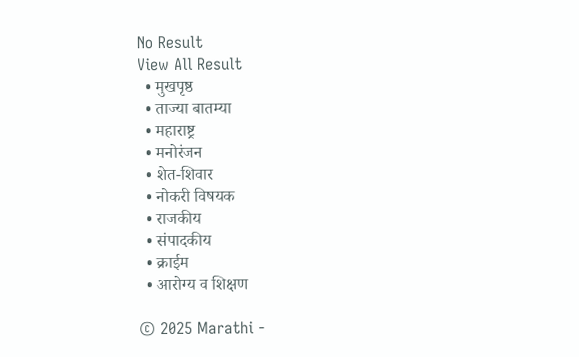No Result
View All Result
  • मुखपृष्ठ
  • ताज्या बातम्या
  • महाराष्ट्र
  • मनोरंजन
  • शेत-शिवार
  • नोकरी विषयक
  • राजकीय
  • संपादकीय
  • क्राईम
  • आरोग्य व शिक्षण

© 2025 Marathi -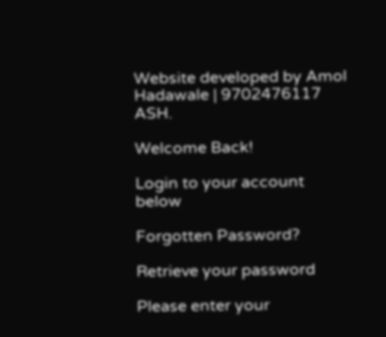Website developed by Amol Hadawale | 9702476117 ASH.

Welcome Back!

Login to your account below

Forgotten Password?

Retrieve your password

Please enter your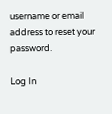username or email address to reset your password.

Log In